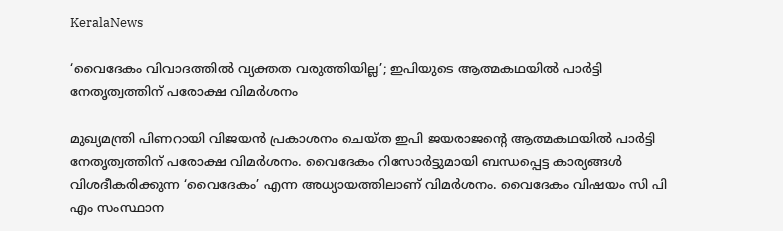KeralaNews

‘വൈദേകം വിവാദത്തില്‍ വ്യക്തത വരുത്തിയില്ല’; ഇപിയുടെ ആത്മകഥയില്‍ പാര്‍ട്ടി നേതൃത്വത്തിന് പരോക്ഷ വിമര്‍ശനം

മുഖ്യമന്ത്രി പിണറായി വിജയന്‍ പ്രകാശനം ചെയ്ത ഇപി ജയരാജന്റെ ആത്മകഥയില്‍ പാര്‍ട്ടി നേതൃത്വത്തിന് പരോക്ഷ വിമര്‍ശനം. വൈദേകം റിസോര്‍ട്ടുമായി ബന്ധപ്പെട്ട കാര്യങ്ങള്‍ വിശദീകരിക്കുന്ന ‘വൈദേകം’ എന്ന അധ്യായത്തിലാണ് വിമര്‍ശനം. വൈദേകം വിഷയം സി പി എം സംസ്ഥാന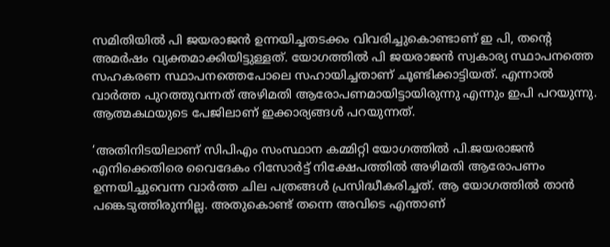സമിതിയില്‍ പി ജയരാജന്‍ ഉന്നയിച്ചതടക്കം വിവരിച്ചുകൊണ്ടാണ് ഇ പി, തന്റെ അമര്‍ഷം വ്യക്തമാക്കിയിട്ടുള്ളത്. യോഗത്തില്‍ പി ജയരാജന്‍ സ്വകാര്യ സ്ഥാപനത്തെ സഹകരണ സ്ഥാപനത്തെപോലെ സഹായിച്ചതാണ് ചൂണ്ടിക്കാട്ടിയത്. എന്നാല്‍ വാര്‍ത്ത പുറത്തുവന്നത് അഴിമതി ആരോപണമായിട്ടായിരുന്നു എന്നും ഇപി പറയുന്നു. ആത്മകഥയുടെ പേജിലാണ് ഇക്കാര്യങ്ങള്‍ പറയുന്നത്.

‘അതിനിടയിലാണ് സിപിഎം സംസ്ഥാന കമ്മിറ്റി യോഗത്തില്‍ പി.ജയരാജന്‍ എനിക്കെതിരെ വൈദേകം റിസോര്‍ട്ട് നിക്ഷേപത്തില്‍ അഴിമതി ആരോപണം ഉന്നയിച്ചുവെന്ന വാര്‍ത്ത ചില പത്രങ്ങള്‍ പ്രസിദ്ധീകരിച്ചത്. ആ യോഗത്തില്‍ താന്‍ പങ്കെടുത്തിരുന്നില്ല. അതുകൊണ്ട് തന്നെ അവിടെ എന്താണ്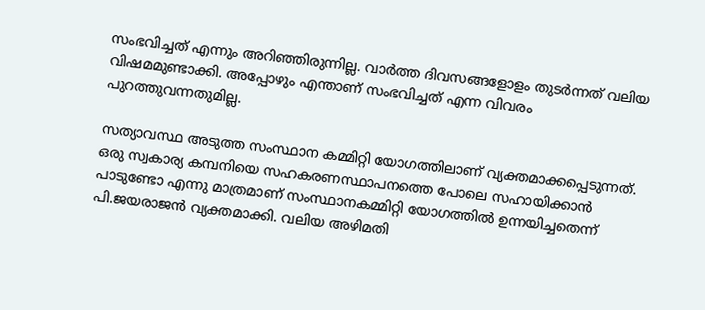സംഭവിച്ചത് എന്നും അറിഞ്ഞിരുന്നില്ല. വാര്‍ത്ത ദിവസങ്ങളോളം തുടര്‍ന്നത് വലിയ വിഷമമുണ്ടാക്കി. അപ്പോഴും എന്താണ് സംഭവിച്ചത് എന്ന വിവരം പുറത്തുവന്നതുമില്ല.

സത്യാവസ്ഥ അടുത്ത സംസ്ഥാന കമ്മിറ്റി യോഗത്തിലാണ് വ്യക്തമാക്കപ്പെടുന്നത്. ഒരു സ്വകാര്യ കമ്പനിയെ സഹകരണസ്ഥാപനത്തെ പോലെ സഹായിക്കാന്‍ പാടുണ്ടോ എന്നു മാത്രമാണ് സംസ്ഥാനകമ്മിറ്റി യോഗത്തില്‍ ഉന്നയിച്ചതെന്ന് പി.ജയരാജന്‍ വ്യക്തമാക്കി. വലിയ അഴിമതി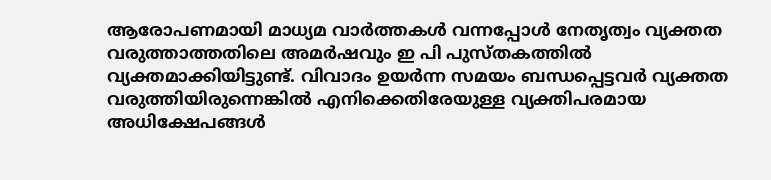ആരോപണമായി മാധ്യമ വാര്‍ത്തകള്‍ വന്നപ്പോള്‍ നേതൃത്വം വ്യക്തത വരുത്താത്തതിലെ അമര്‍ഷവും ഇ പി പുസ്തകത്തില്‍ വ്യക്തമാക്കിയിട്ടുണ്ട്. വിവാദം ഉയര്‍ന്ന സമയം ബന്ധപ്പെട്ടവര്‍ വ്യക്തത വരുത്തിയിരുന്നെങ്കില്‍ എനിക്കെതിരേയുള്ള വ്യക്തിപരമായ അധിക്ഷേപങ്ങള്‍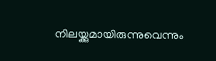നിലയ്ക്കുമായിരുന്നുവെന്നും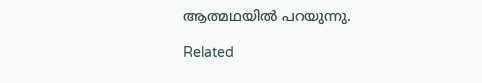ആത്മഥയില്‍ പറയുന്നു.

Related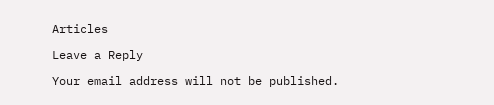Articles

Leave a Reply

Your email address will not be published.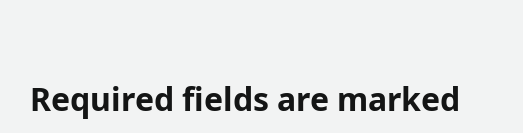Required fields are marked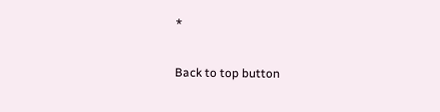*

Back to top button